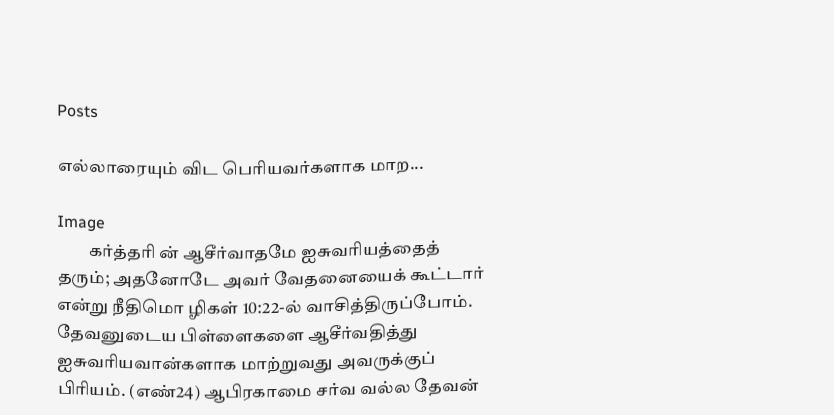Posts

எல்லாரையும் விட பெரியவர்களாக மாற...

Image
         கர்த்தரி ன் ஆசீர்வாதமே ஐசுவரியத்தைத் தரும்; அதனோடே அவர் வேதனையைக் கூட்டார் என்று நீதிமொ ழிகள் 10:22-ல் வாசித்திருப்போம். தேவனுடைய பிள்ளைகளை ஆசீர்வதித்து ஐசுவரியவான்களாக மாற்றுவது அவருக்குப் பிரியம். (எண்24) ஆபிரகாமை சர்வ வல்ல தேவன்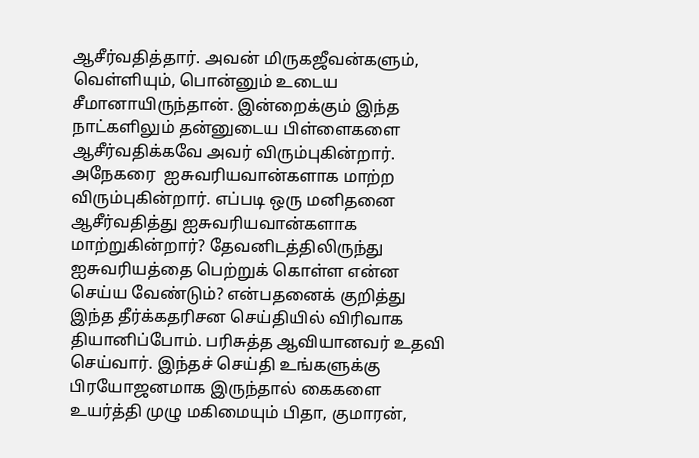ஆசீர்வதித்தார். அவன் மிருகஜீவன்களும், வெள்ளியும், பொன்னும் உடைய சீமானாயிருந்தான். இன்றைக்கும் இந்த நாட்களிலும் தன்னுடைய பிள்ளைகளை ஆசீர்வதிக்கவே அவர் விரும்புகின்றார். அநேகரை  ஐசுவரியவான்களாக மாற்ற விரும்புகின்றார். எப்படி ஒரு மனிதனை ஆசீர்வதித்து ஐசுவரியவான்களாக மாற்றுகின்றார்? தேவனிடத்திலிருந்து ஐசுவரியத்தை பெற்றுக் கொள்ள என்ன செய்ய வேண்டும்? என்பதனைக் குறித்து இந்த தீர்க்கதரிசன செய்தியில் விரிவாக தியானிப்போம். பரிசுத்த ஆவியானவர் உதவி செய்வார். இந்தச் செய்தி உங்களுக்கு பிரயோஜனமாக இருந்தால் கைகளை உயர்த்தி முழு மகிமையும் பிதா, குமாரன்,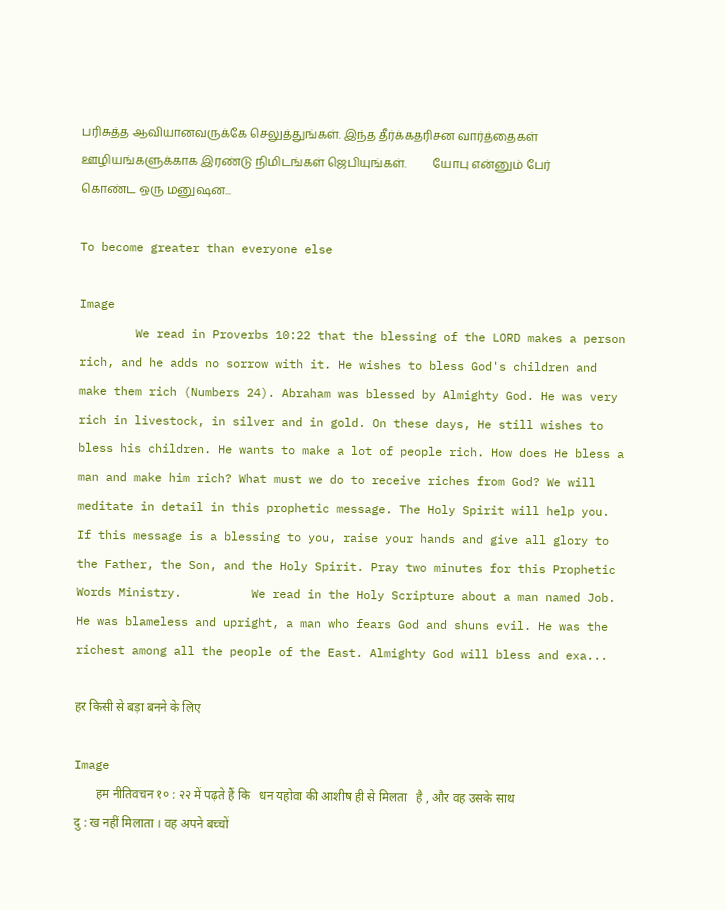பரிசுத்த ஆவியானவருக்கே செலுத்துங்கள். இந்த தீர்க்கதரிசன வார்த்தைகள் ஊழியங்களுக்காக இரண்டு நிமிடங்கள் ஜெபியுங்கள்.         யோபு என்னும் பேர் கொண்ட ஒரு மனுஷன...

To become greater than everyone else

Image
        We read in Proverbs 10:22 that the blessing of the LORD makes a person rich, and he adds no sorrow with it. He wishes to bless God's children and make them rich (Numbers 24). Abraham was blessed by Almighty God. He was very rich in livestock, in silver and in gold. On these days, He still wishes to bless his children. He wants to make a lot of people rich. How does He bless a man and make him rich? What must we do to receive riches from God? We will meditate in detail in this prophetic message. The Holy Spirit will help you. If this message is a blessing to you, raise your hands and give all glory to the Father, the Son, and the Holy Spirit. Pray two minutes for this Prophetic Words Ministry.          We read in the Holy Scripture about a man named Job. He was blameless and upright, a man who fears God and shuns evil. He was the richest among all the people of the East. Almighty God will bless and exa...

हर किसी से बड़ा बनने के लिए

Image
       हम नीतिवचन १० : २२ में पढ़ते हैं कि   धन यहोवा की आशीष ही से मिलता   है , और वह उसके साथ दु : ख नहीं मिलाता । वह अपने बच्चों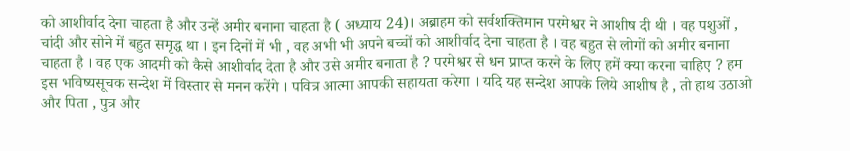को आशीर्वाद देना चाहता है और उन्हें अमीर बनाना चाहता है ( अध्याय 24)। अब्राहम को सर्वशक्तिमान परमेश्वर ने आशीष दी थी । वह पशुओं , चांदी और सोने में बहुत समृद्ध था । इन दिनों में भी , वह अभी भी अपने बच्चों को आशीर्वाद देना चाहता है । वह बहुत से लोगों को अमीर बनाना चाहता है । वह एक आदमी को कैसे आशीर्वाद देता है और उसे अमीर बनाता है ? परमेश्वर से धन प्राप्त करने के लिए हमें क्या करना चाहिए ? हम इस भविष्यसूचक सन्देश में विस्तार से मनन करेंगे । पवित्र आत्मा आपकी सहायता करेगा । यदि यह सन्देश आपके लिये आशीष है , तो हाथ उठाओ और पिता , पुत्र और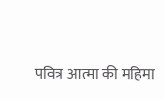पवित्र आत्मा की महिमा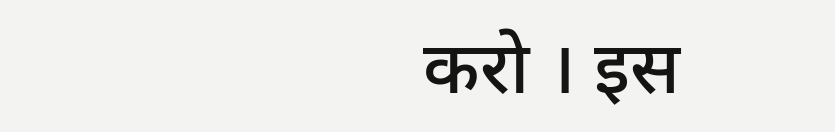करो । इस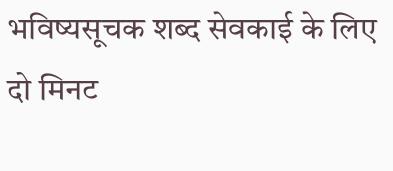भविष्यसूचक शब्द सेवकाई के लिए दो मिनट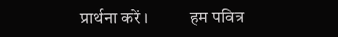प्रार्थना करें ।          हम पवित्र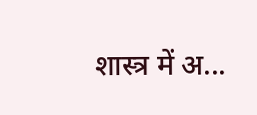शास्त्र में अ...